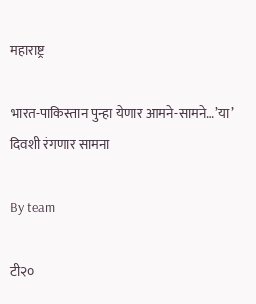महाराष्ट्र

भारत-पाकिस्तान पुन्हा येणार आमने-सामने…’या’ दिवशी रंगणार सामना

By team

टी२०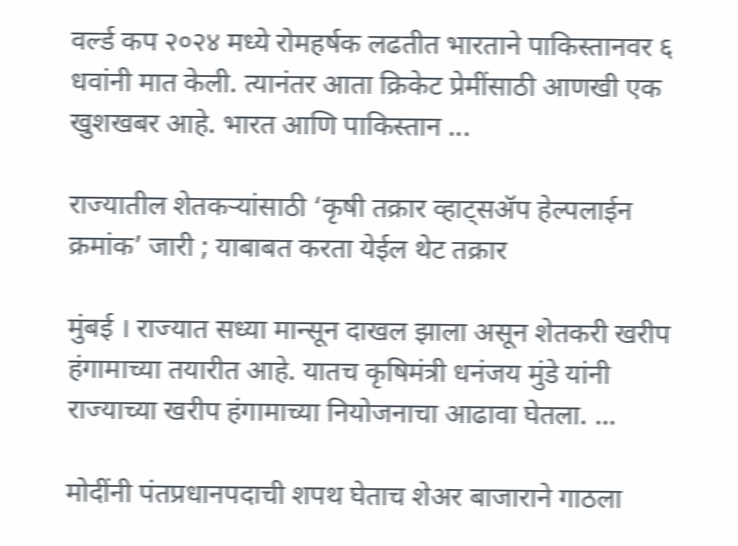वर्ल्ड कप २०२४ मध्ये रोमहर्षक लढतीत भारताने पाकिस्तानवर ६ धवांनी मात केली. त्यानंतर आता क्रिकेट प्रेमींसाठी आणखी एक खुशखबर आहे. भारत आणि पाकिस्तान ...

राज्यातील शेतकऱ्यांसाठी ‘कृषी तक्रार व्हाट्सॲप हेल्पलाईन क्रमांक’ जारी ; याबाबत करता येईल थेट तक्रार

मुंबई । राज्यात सध्या मान्सून दाखल झाला असून शेतकरी खरीप हंगामाच्या तयारीत आहे. यातच कृषिमंत्री धनंजय मुंडे यांनी राज्याच्या खरीप हंगामाच्या नियोजनाचा आढावा घेतला. ...

मोदींनी पंतप्रधानपदाची शपथ घेताच शेअर बाजाराने गाठला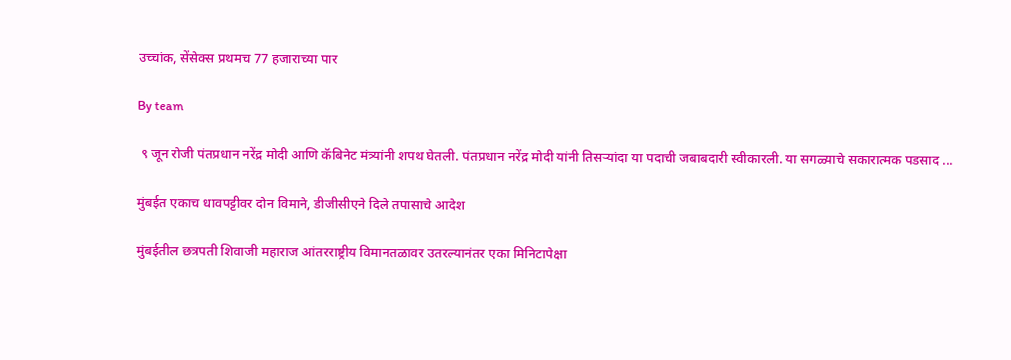उच्चांक, सेंसेक्स प्रथमच 77 हजाराच्या पार

By team

 ९ जून रोजी पंतप्रधान नरेंद्र मोदी आणि कॅबिनेट मंत्र्यांनी शपथ घेतली. पंतप्रधान नरेंद्र मोदी यांनी तिसऱ्यांदा या पदाची जबाबदारी स्वीकारली. या सगळ्याचे सकारात्मक पडसाद ...

मुंबईत एकाच धावपट्टीवर दोन विमाने, डीजीसीएने दिले तपासाचे आदेश

मुंबईतील छत्रपती शिवाजी महाराज आंतरराष्ट्रीय विमानतळावर उतरल्यानंतर एका मिनिटापेक्षा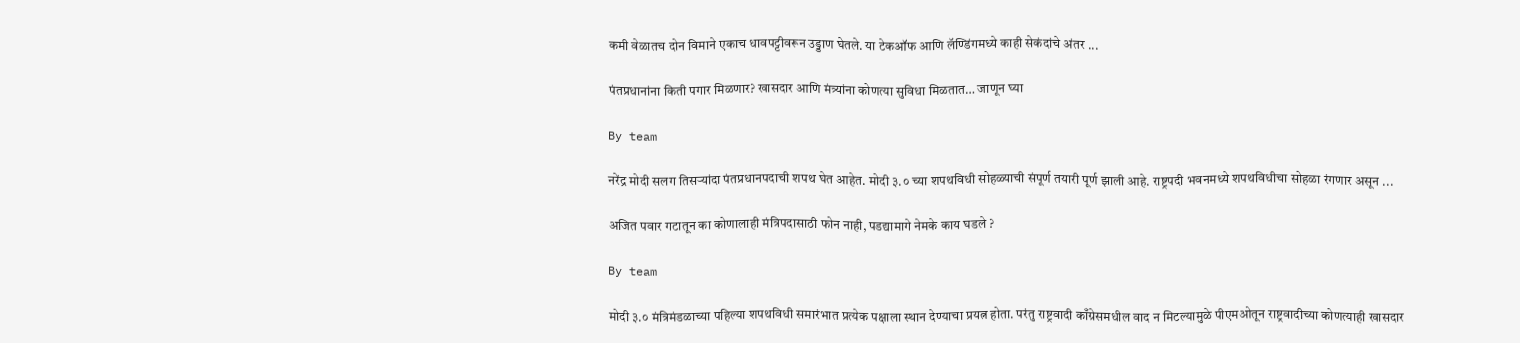कमी वेळातच दोन विमाने एकाच धावपट्टीवरून उड्डाण घेतले. या टेकऑफ आणि लॅण्डिंगमध्ये काही सेकंदांचे अंतर ...

पंतप्रधानांना किती पगार मिळणार? खासदार आणि मंत्र्यांना कोणत्या सुविधा मिळतात… जाणून घ्या

By team

नरेंद्र मोदी सलग तिसऱ्यांदा पंतप्रधानपदाची शपथ घेत आहेत. मोदी ३.० च्या शपथविधी सोहळ्याची संपूर्ण तयारी पूर्ण झाली आहे. राष्ट्रपदी भवनमध्ये शपथविधीचा सोहळा रंगणार असून ...

अजित पवार गटातून का कोणालाही मंत्रिपदासाठी फोन नाही, पडद्यामागे नेमके काय घडले ?

By team

मोदी ३.० मंत्रिमंडळाच्या पहिल्या शपथविधी समारंभात प्रत्येक पक्षाला स्थान देण्याचा प्रयत्न होता. परंतु राष्ट्रवादी काँग्रेसमधील वाद न मिटल्यामुळे पीएमओतून राष्ट्रवादीच्या कोणत्याही खासदार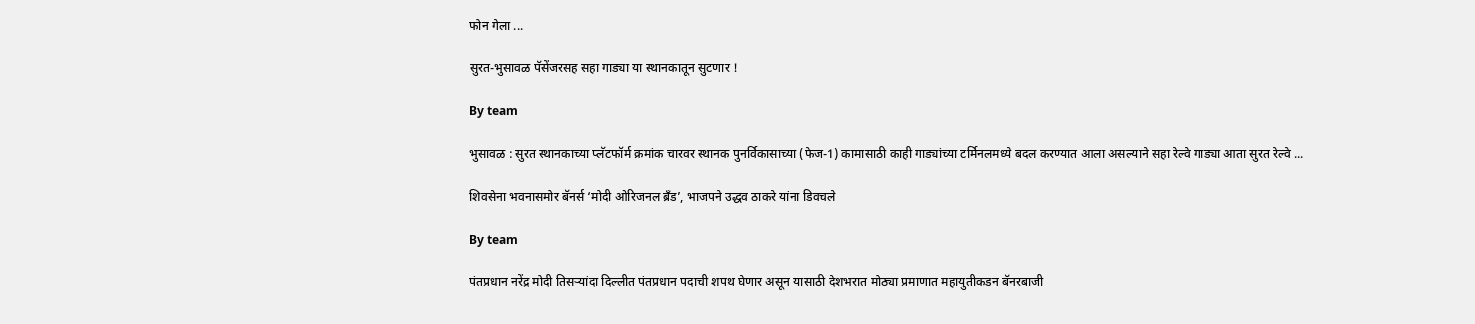फोन गेला ...

सुरत-भुसावळ पॅसेंजरसह सहा गाड्या या स्थानकातून सुटणार !

By team

भुसावळ : सुरत स्थानकाच्या प्लॅटफॉर्म क्रमांक चारवर स्थानक पुनर्विकासाच्या (फेज-1) कामासाठी काही गाड्यांच्या टर्मिनलमध्ये बदल करण्यात आला असल्याने सहा रेल्वे गाड्या आता सुरत रेल्वे ...

शिवसेना भवनासमोर बॅनर्स ‘मोदी ओरिजनल ब्रँड’, भाजपने उद्धव ठाकरे यांना डिवचले

By team

पंतप्रधान नरेंद्र मोदी तिसऱ्यांदा दिल्लीत पंतप्रधान पदाची शपथ घेणार असून यासाठी देशभरात मोठ्या प्रमाणात महायुतीकडन बॅनरबाजी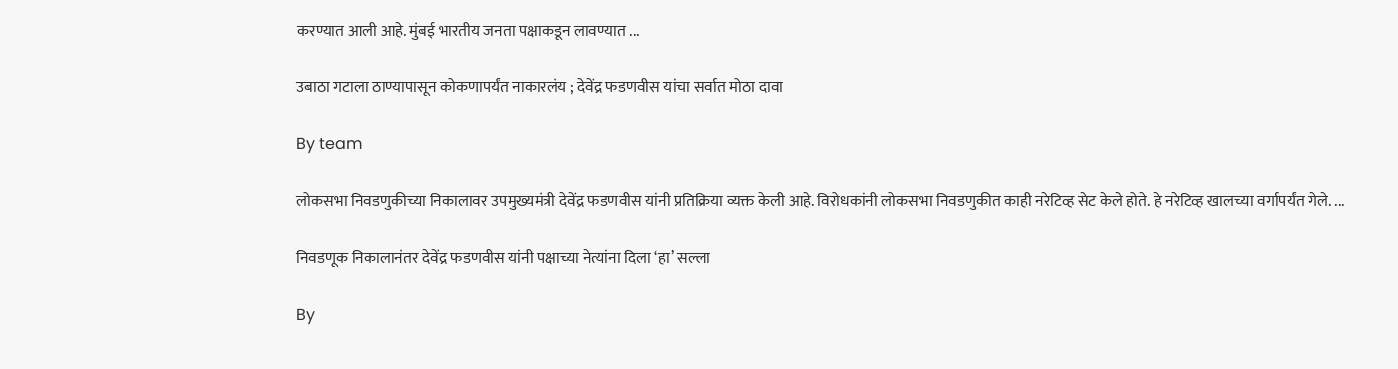करण्यात आली आहे. मुंबई भारतीय जनता पक्षाकडून लावण्यात ...

उबाठा गटाला ठाण्यापासून कोकणापर्यंत नाकारलंय ; देवेंद्र फडणवीस यांचा सर्वात मोठा दावा

By team

लोकसभा निवडणुकीच्या निकालावर उपमुख्यमंत्री देवेंद्र फडणवीस यांनी प्रतिक्रिया व्यक्त केली आहे. विरोधकांनी लोकसभा निवडणुकीत काही नरेटिव्ह सेट केले होते. हे नरेटिव्ह खालच्या वर्गापर्यंत गेले. ...

निवडणूक निकालानंतर देवेंद्र फडणवीस यांनी पक्षाच्या नेत्यांना दिला ‘हा’ सल्ला

By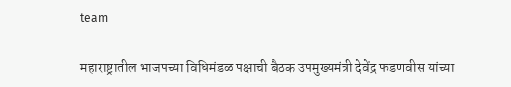team

महाराष्ट्रातील भाजपच्या विधिमंडळ पक्षाची बैठक उपमुख्यमंत्री देवेंद्र फडणवीस यांच्या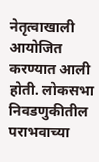नेतृत्वाखाली आयोजित करण्यात आली होती. लोकसभा निवडणुकीतील पराभवाच्या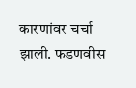कारणांवर चर्चा झाली. फडणवीस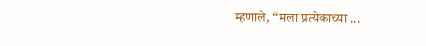म्हणाले, “मला प्रत्येकाच्या ...